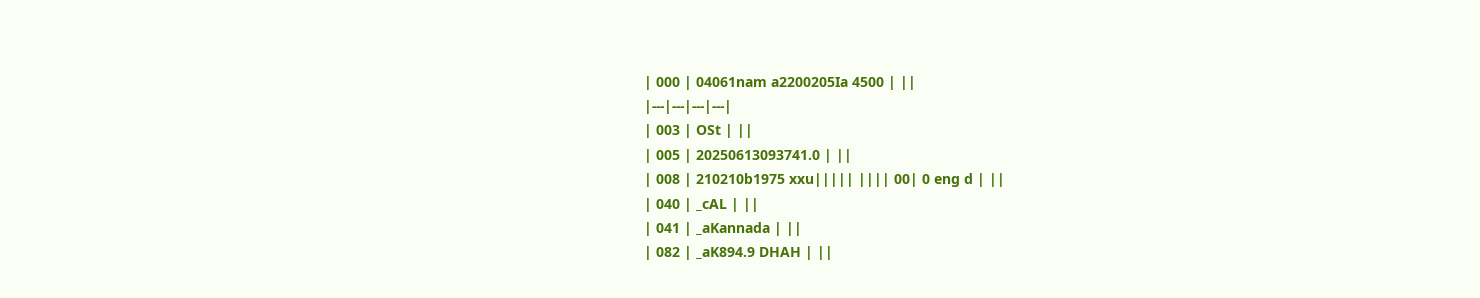| 000 | 04061nam a2200205Ia 4500 | ||
|---|---|---|---|
| 003 | OSt | ||
| 005 | 20250613093741.0 | ||
| 008 | 210210b1975 xxu||||| |||| 00| 0 eng d | ||
| 040 | _cAL | ||
| 041 | _aKannada | ||
| 082 | _aK894.9 DHAH | ||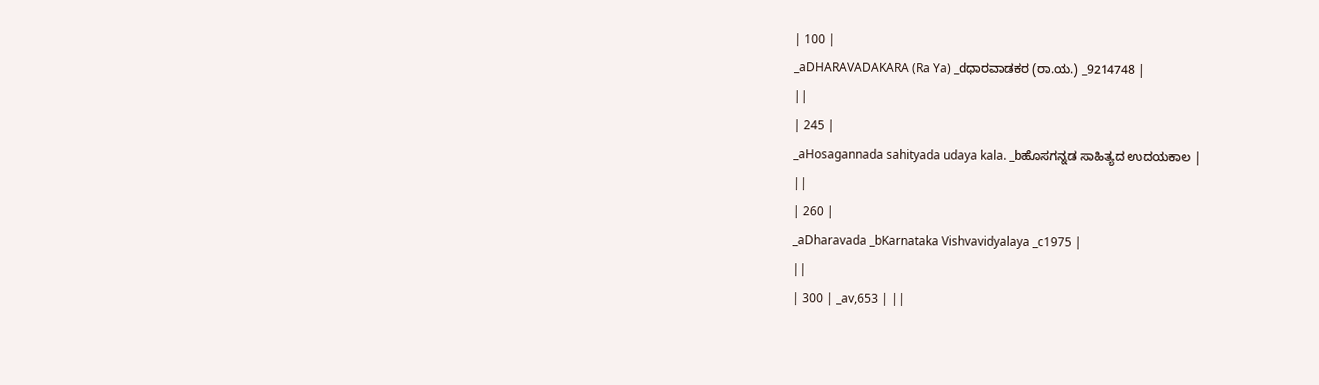| 100 |
_aDHARAVADAKARA (Ra Ya) _dಧಾರವಾಡಕರ (ರಾ.ಯ.) _9214748 |
||
| 245 |
_aHosagannada sahityada udaya kala. _bಹೊಸಗನ್ನಡ ಸಾಹಿತ್ಯದ ಉದಯಕಾಲ |
||
| 260 |
_aDharavada _bKarnataka Vishvavidyalaya _c1975 |
||
| 300 | _av,653 | ||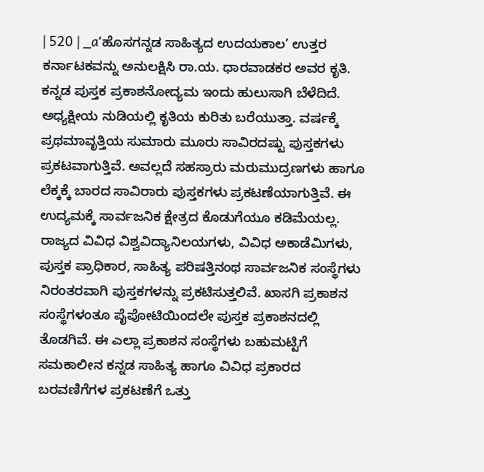| 520 | _a‘ಹೊಸಗನ್ನಡ ಸಾಹಿತ್ಯದ ಉದಯಕಾಲ’ ಉತ್ತರ ಕರ್ನಾಟಕವನ್ನು ಅನುಲಕ್ಷಿಸಿ ರಾ.ಯ. ಧಾರವಾಡಕರ ಅವರ ಕೃತಿ. ಕನ್ನಡ ಪುಸ್ತಕ ಪ್ರಕಾಶನೋದ್ಯಮ ಇಂದು ಹುಲುಸಾಗಿ ಬೆಳೆದಿದೆ. ಅಧ್ಯಕ್ಷೀಯ ನುಡಿಯಲ್ಲಿ ಕೃತಿಯ ಕುರಿತು ಬರೆಯುತ್ತಾ. ವರ್ಷಕ್ಕೆ ಪ್ರಥಮಾವೃತ್ತಿಯ ಸುಮಾರು ಮೂರು ಸಾವಿರದಷ್ಟು ಪುಸ್ತಕಗಳು ಪ್ರಕಟವಾಗುತ್ತಿವೆ. ಅವಲ್ಲದೆ ಸಹಸ್ರಾರು ಮರುಮುದ್ರಣಗಳು ಹಾಗೂ ಲೆಕ್ಕಕ್ಕೆ ಬಾರದ ಸಾವಿರಾರು ಪುಸ್ತಕಗಳು ಪ್ರಕಟಣೆಯಾಗುತ್ತಿವೆ. ಈ ಉದ್ಯಮಕ್ಕೆ ಸಾರ್ವಜನಿಕ ಕ್ಷೇತ್ರದ ಕೊಡುಗೆಯೂ ಕಡಿಮೆಯಲ್ಲ. ರಾಜ್ಯದ ವಿವಿಧ ವಿಶ್ವವಿದ್ಯಾನಿಲಯಗಳು, ವಿವಿಧ ಅಕಾಡೆಮಿಗಳು, ಪುಸ್ತಕ ಪ್ರಾಧಿಕಾರ, ಸಾಹಿತ್ಯ ಪರಿಷತ್ತಿನಂಥ ಸಾರ್ವಜನಿಕ ಸಂಸ್ಥೆಗಳು ನಿರಂತರವಾಗಿ ಪುಸ್ತಕಗಳನ್ನು ಪ್ರಕಟಿಸುತ್ತಲಿವೆ. ಖಾಸಗಿ ಪ್ರಕಾಶನ ಸಂಸ್ಥೆಗಳಂತೂ ಪೈಪೋಟಿಯಿಂದಲೇ ಪುಸ್ತಕ ಪ್ರಕಾಶನದಲ್ಲಿ ತೊಡಗಿವೆ. ಈ ಎಲ್ಲಾ ಪ್ರಕಾಶನ ಸಂಸ್ಥೆಗಳು ಬಹುಮಟ್ಟಿಗೆ ಸಮಕಾಲೀನ ಕನ್ನಡ ಸಾಹಿತ್ಯ ಹಾಗೂ ವಿವಿಧ ಪ್ರಕಾರದ ಬರವಣಿಗೆಗಳ ಪ್ರಕಟಣೆಗೆ ಒತ್ತು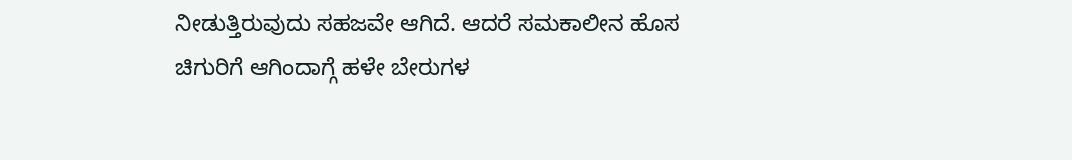ನೀಡುತ್ತಿರುವುದು ಸಹಜವೇ ಆಗಿದೆ. ಆದರೆ ಸಮಕಾಲೀನ ಹೊಸ ಚಿಗುರಿಗೆ ಆಗಿಂದಾಗ್ಗೆ ಹಳೇ ಬೇರುಗಳ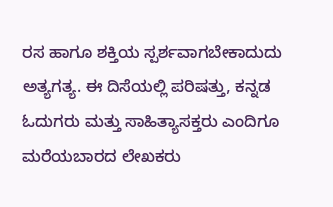ರಸ ಹಾಗೂ ಶಕ್ತಿಯ ಸ್ಪರ್ಶವಾಗಬೇಕಾದುದು ಅತ್ಯಗತ್ಯ. ಈ ದಿಸೆಯಲ್ಲಿ ಪರಿಷತ್ತು, ಕನ್ನಡ ಓದುಗರು ಮತ್ತು ಸಾಹಿತ್ಯಾಸಕ್ತರು ಎಂದಿಗೂ ಮರೆಯಬಾರದ ಲೇಖಕರು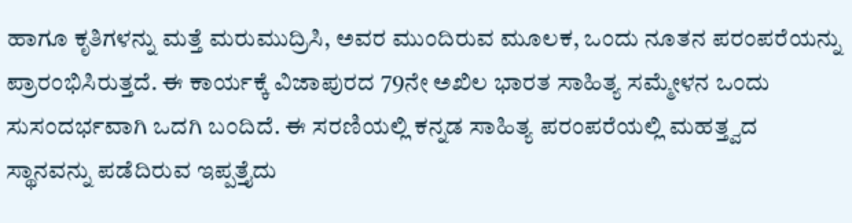ಹಾಗೂ ಕೃತಿಗಳನ್ನು ಮತ್ತೆ ಮರುಮುದ್ರಿಸಿ, ಅವರ ಮುಂದಿರುವ ಮೂಲಕ, ಒಂದು ನೂತನ ಪರಂಪರೆಯನ್ನು ಪ್ರಾರಂಭಿಸಿರುತ್ತದೆ. ಈ ಕಾರ್ಯಕ್ಕೆ ವಿಜಾಪುರದ 79ನೇ ಅಖಿಲ ಭಾರತ ಸಾಹಿತ್ಯ ಸಮ್ಮೇಳನ ಒಂದು ಸುಸಂದರ್ಭವಾಗಿ ಒದಗಿ ಬಂದಿದೆ. ಈ ಸರಣಿಯಲ್ಲಿ ಕನ್ನಡ ಸಾಹಿತ್ಯ ಪರಂಪರೆಯಲ್ಲಿ ಮಹತ್ತ್ವದ ಸ್ಥಾನವನ್ನು ಪಡೆದಿರುವ ಇಪ್ಪತ್ತೈದು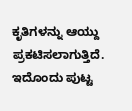ಕೃತಿಗಳನ್ನು ಆಯ್ದು ಪ್ರಕಟಿಸಲಾಗುತ್ತಿದೆ. ಇದೊಂದು ಪುಟ್ಟ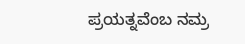ಪ್ರಯತ್ನವೆಂಬ ನಮ್ರ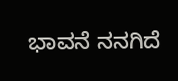ಭಾವನೆ ನನಗಿದೆ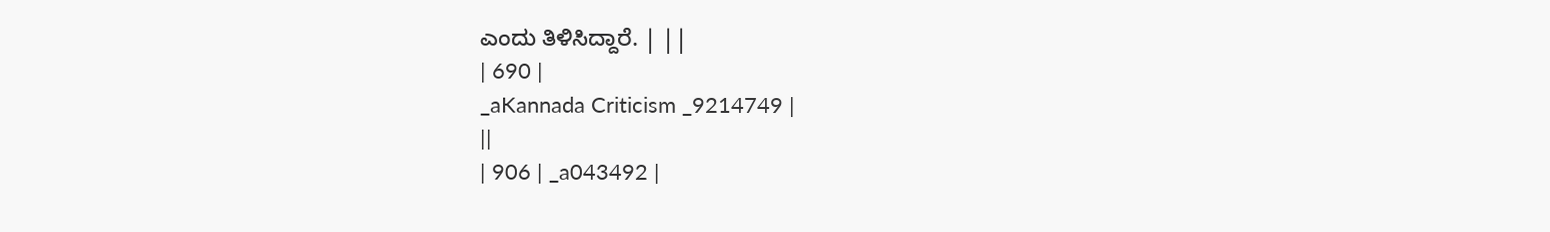ಎಂದು ತಿಳಿಸಿದ್ದಾರೆ. | ||
| 690 |
_aKannada Criticism _9214749 |
||
| 906 | _a043492 |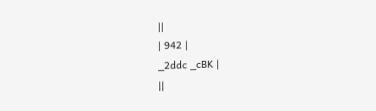||
| 942 |
_2ddc _cBK |
||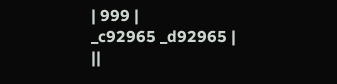| 999 |
_c92965 _d92965 |
||